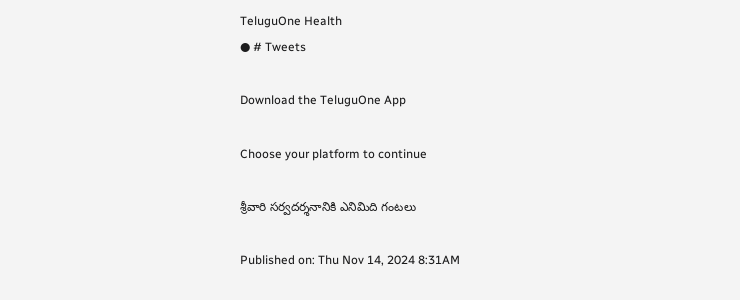TeluguOne Health
● # Tweets

Download the TeluguOne App

Choose your platform to continue

శ్రీవారి సర్వదర్శనానికి ఎనిమిది గంటలు

Published on: Thu Nov 14, 2024 8:31AM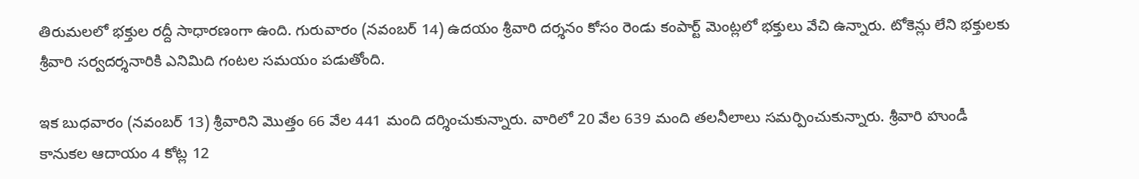తిరుమలలో భక్తుల రద్దీ సాధారణంగా ఉంది. గురువారం (నవంబర్ 14) ఉదయం శ్రీవారి దర్శనం కోసం రెండు కంపార్ట్ మెంట్లలో భక్తులు వేచి ఉన్నారు. టోకెన్లు లేని భక్తులకు శ్రీవారి సర్వదర్శనారికి ఎనిమిది గంటల సమయం పడుతోంది.

ఇక బుధవారం (నవంబర్ 13) శ్రీవారిని మొత్తం 66 వేల 441 మంది దర్శించుకున్నారు. వారిలో 20 వేల 639 మంది తలనీలాలు సమర్పించుకున్నారు. శ్రీవారి హుండీ కానుకల ఆదాయం 4 కోట్ల 12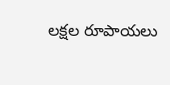లక్షల రూపాయలు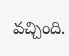వచ్చింది.